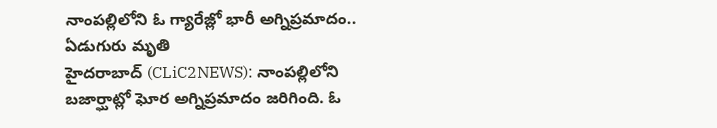నాంపల్లిలోని ఓ గ్యారేజ్లో భారీ అగ్నిప్రమాదం.. ఏడుగురు మృతి
హైదరాబాద్ (CLiC2NEWS): నాంపల్లిలోని బజార్ఘాట్లో ఘోర అగ్నిప్రమాదం జరిగింది. ఓ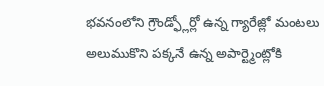భవనంలోని గ్రౌండ్ఫ్లోర్లో ఉన్న గ్యారేజ్లో మంటలు అలుముకొని పక్కనే ఉన్న అపార్ట్మెంట్లోకి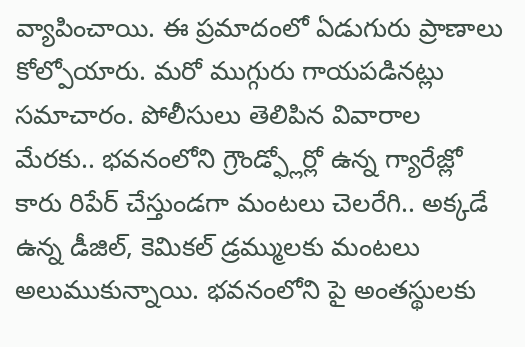వ్యాపించాయి. ఈ ప్రమాదంలో ఏడుగురు ప్రాణాలు కోల్పోయారు. మరో ముగ్గురు గాయపడినట్లు సమాచారం. పోలీసులు తెలిపిన వివారాల మేరకు.. భవనంలోని గ్రౌండ్ఫ్లోర్లో ఉన్న గ్యారేజ్లో కారు రిపేర్ చేస్తుండగా మంటలు చెలరేగి.. అక్కడే ఉన్న డీజిల్, కెమికల్ డ్రమ్ములకు మంటలు అలుముకున్నాయి. భవనంలోని పై అంతస్థులకు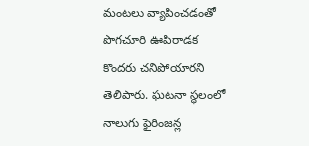మంటలు వ్యాపించడంతో పొగచూరి ఊపిరాడక కొందరు చనిపోయారని తెలిపారు. ఘటనా స్థలంలో నాలుగు ఫైరింజన్ల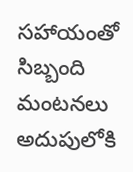సహాయంతో సిబ్బంది మంటనలు అదుపులోకి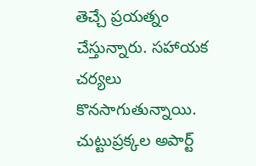తెచ్చే ప్రయత్నం చేస్తున్నారు. సహాయక చర్యలు కొనసాగుతున్నాయి. చుట్టుప్రక్కల అపార్ట్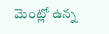మెంట్లో ఉన్న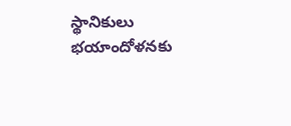స్థానికులు భయాందోళనకు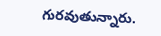గురవుతున్నారు.